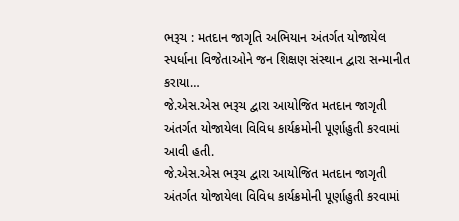ભરૂચ : મતદાન જાગૃતિ અભિયાન અંતર્ગત યોજાયેલ સ્પર્ધાના વિજેતાઓને જન શિક્ષણ સંસ્થાન દ્વારા સન્માનીત કરાયા…
જે.એસ.એસ ભરૂચ દ્વારા આયોજિત મતદાન જાગૃતી અંતર્ગત યોજાયેલા વિવિધ કાર્યક્રમોની પૂર્ણાહુતી કરવામાં આવી હતી.
જે.એસ.એસ ભરૂચ દ્વારા આયોજિત મતદાન જાગૃતી અંતર્ગત યોજાયેલા વિવિધ કાર્યક્રમોની પૂર્ણાહુતી કરવામાં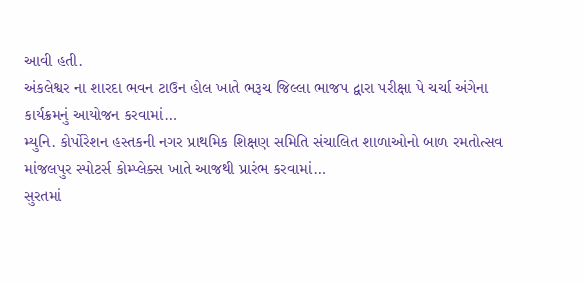આવી હતી.
અંકલેશ્વર ના શારદા ભવન ટાઉન હોલ ખાતે ભરૂચ જિલ્લા ભાજપ દ્વારા પરીક્ષા પે ચર્ચા અંગેના કાર્યક્રમનું આયોજન કરવામાં…
મ્યુનિ. કોર્પોરેશન હસ્તકની નગર પ્રાથમિક શિક્ષણ સમિતિ સંચાલિત શાળાઓનો બાળ રમતોત્સવ માંજલપુર સ્પોટર્સ કોમ્પ્લેક્સ ખાતે આજથી પ્રારંભ કરવામાં…
સુરતમાં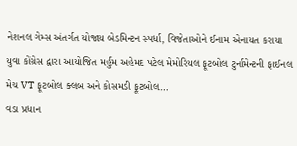નેશનલ ગેમ્સ અંતર્ગત યોજાય બેડમિન્ટન સ્પર્ધા, વિજેતાઓને ઈનામ એનાયત કરાયા
યુવા કોંગ્રેસ દ્વારા આયોજિત મર્હુમ અહેમદ પટેલ મેમોરિયલ ફૂટબોલ ટુર્નામેન્ટની ફાઈનલ મેચ VT ફૂટબોલ ક્લબ અને કોસમડી ફૂટબોલ…
વડા પ્રધાન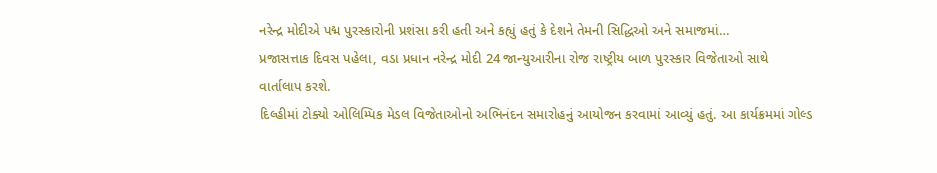નરેન્દ્ર મોદીએ પદ્મ પુરસ્કારોની પ્રશંસા કરી હતી અને કહ્યું હતું કે દેશને તેમની સિદ્ધિઓ અને સમાજમાં…
પ્રજાસત્તાક દિવસ પહેલા, વડા પ્રધાન નરેન્દ્ર મોદી 24 જાન્યુઆરીના રોજ રાષ્ટ્રીય બાળ પુરસ્કાર વિજેતાઓ સાથે વાર્તાલાપ કરશે.
દિલ્હીમાં ટોક્યો ઓલિમ્પિક મેડલ વિજેતાઓનો અભિનંદન સમારોહનું આયોજન કરવામાં આવ્યું હતું. આ કાર્યક્રમમાં ગોલ્ડ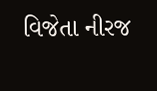વિજેતા નીરજ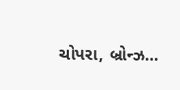ચોપરા, બ્રોન્ઝ…